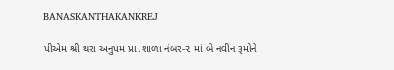BANASKANTHAKANKREJ

પીએમ શ્રી થરા અનુપમ પ્રા.શાળા નંબર-૨ માં બે નવીન રૂમોને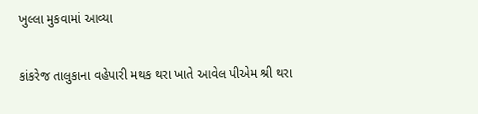ખુલ્લા મુકવામાં આવ્યા

કાંકરેજ તાલુકાના વહેપારી મથક થરા ખાતે આવેલ પીએમ શ્રી થરા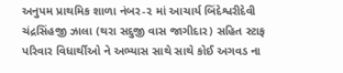અનુપમ પ્રાથમિક શાળા નંબર-૨ માં આચાર્ય બિંદેશ્વરીદેવી ચંદ્રસિંહજી ઝાલા (થરા સદુજી વાસ જાગીદાર) સહિત સ્ટાફ પરિવાર વિધાર્થીઓ ને અભ્યાસ સાથે સાથે કોઈ અગવડ ના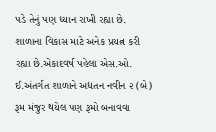પડે તેનું પણ ધ્યાન રાખી રહ્યા છે. શાળાના વિકાસ માટે અનેક પ્રયત્ન કરી રહ્યા છે.એકાદવર્ષ પહેલા એસ.ઓ. ઈ.અંતર્ગત શાળાને અદ્યતન નવીન ૨ (બે) રૂમ મંજુર થયેલ પણ રૂમો બનાવવા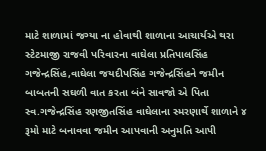માટે શાળામાં જગ્યા ના હોવાથી શાળાના આચાર્યએ થરા સ્ટેટમાજી રાજવી પરિવારના વાઘેલા પ્રતિપાલસિંહ ગજેન્દ્રસિંહ,વાઘેલા જયદીપસિંહ ગજેન્દ્રસિંહને જમીન બાબતની સઘળી વાત કરતા બંને સાવજો એ પિતા સ્વ.ગજેન્દ્રસિંહ રણજીતસિંહ વાઘેલાના સ્મરણાર્થે શાળાને ૪ રૂમો માટે બનાવવા જમીન આપવાની અનુમતિ આપી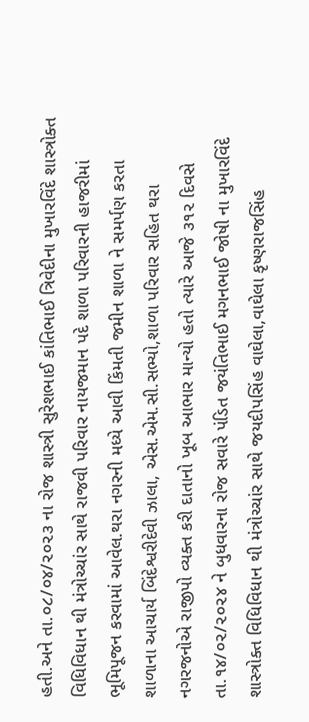હતી.અને તા.૦૮/૦૪/૨૦૨૩ ના રોજ શાસ્ત્રી સુરેશભાઈ કાંતિભાઈ ત્રિવેદીના મુખારવિંદે શાસ્ત્રોક્ત વિધિવિધાન થી મંત્રોચ્ચાંર સાથે રાજવી પરિવાર નાયજમાન પદે શાળા પરિવારની હાજરીમાં ભૂમિપૂજન કરવામાં આવેલ.થરા નગરની મધ્યે આવી કિંમતી જમીન શાળા ને સમર્પણ કરતા શાળાના આચાર્ય બિંદેશ્વરીદેવી ઝાલા, એસ.એમ.સી.સભ્યો,શાળા પરિવાર સહિત થરા નગરજનોએ રાજીપો વ્યક્ત કરી દાતાનો ખૂબ આભાર માન્યો હતો ત્યારે આજે ૩૧૨ દિવસે તા.૧૪/૦૨/૨૦૨૪ ને બુધવારના રોજ સવારે પંડિત જયંતિભાઈ મગનભાઈ જોષી ના મુખારવિંદે શાસ્ત્રોક્ત વિધિવિધાન થી મંત્રોચ્ચાંર સાથે જયદીપસિંહ વાઘેલા,વાઘેલા કૃષ્ણરાજસિંહ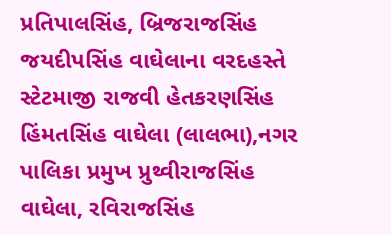પ્રતિપાલસિંહ, બ્રિજરાજસિંહ જયદીપસિંહ વાઘેલાના વરદહસ્તે સ્ટેટમાજી રાજવી હેતકરણસિંહ હિંમતસિંહ વાઘેલા (લાલભા),નગર પાલિકા પ્રમુખ પ્રુથ્વીરાજસિંહ વાઘેલા, રવિરાજસિંહ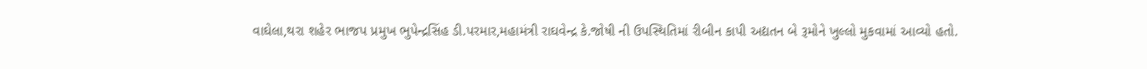વાઘેલા,થરા શહેર ભાજપ પ્રમુખ ભુપેન્દ્રસિંહ ડી.પરમાર,મહામંત્રી રાઘવેન્દ્ર કે.જોષી ની ઉપસ્થિતિમાં રીબીન કાપી અદ્યતન બે રૂમોને ખુલ્લો મુકવામાં આવ્યો હતો.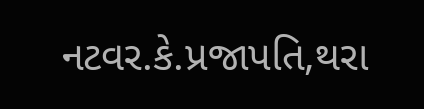નટવર.કે.પ્રજાપતિ,થરા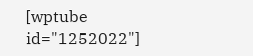[wptube id="1252022"]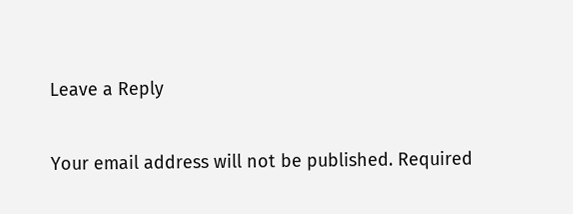Leave a Reply

Your email address will not be published. Required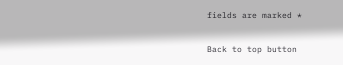fields are marked *

Back to top button